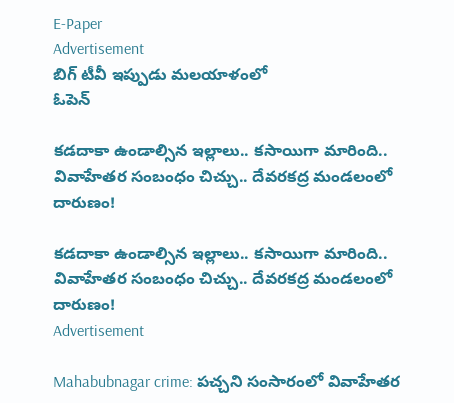E-Paper
Advertisement
బిగ్ టీవీ ఇప్పుడు మలయాళంలో
ఓపెన్

కడదాకా ఉండాల్సిన ఇల్లాలు.. కసాయిగా మారింది.. వివాహేతర సంబంధం చిచ్చు.. దేవరకద్ర మండలంలో దారుణం!

కడదాకా ఉండాల్సిన ఇల్లాలు.. కసాయిగా మారింది.. వివాహేతర సంబంధం చిచ్చు.. దేవరకద్ర మండలంలో దారుణం!
Advertisement

Mahabubnagar crime: పచ్చని సంసారంలో వివాహేతర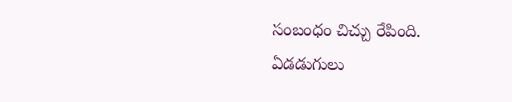సంబంధం చిచ్చు రేపింది. ఏడడుగులు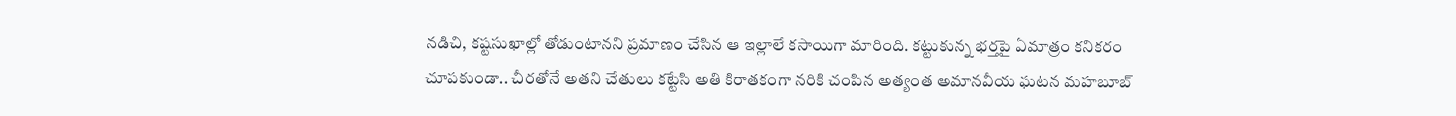నడిచి, కష్టసుఖాల్లో తోడుంటానని ప్రమాణం చేసిన ఆ ఇల్లాలే కసాయిగా మారింది. కట్టుకున్న భర్తపై ఏమాత్రం కనికరం చూపకుండా.. చీరతోనే అతని చేతులు కట్టేసి అతి కిరాతకంగా నరికి చంపిన అత్యంత అమానవీయ ఘటన మహబూబ్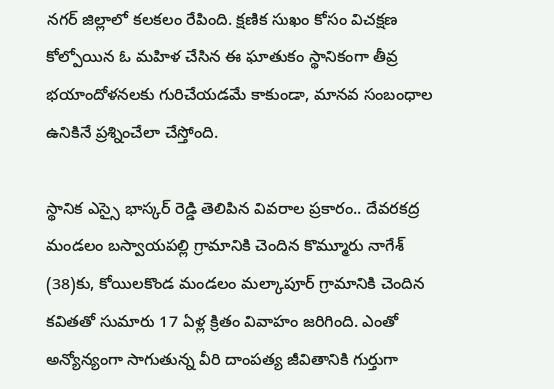నగర్ జిల్లాలో కలకలం రేపింది. క్షణిక సుఖం కోసం విచక్షణ కోల్పోయిన ఓ మహిళ చేసిన ఈ ఘాతుకం స్థానికంగా తీవ్ర భయాందోళనలకు గురిచేయడమే కాకుండా, మానవ సంబంధాల ఉనికినే ప్రశ్నించేలా చేస్తోంది.

స్థానిక ఎస్సై భాస్కర్ రెడ్డి తెలిపిన వివరాల ప్రకారం.. దేవరకద్ర మండలం బస్వాయపల్లి గ్రామానికి చెందిన కొమ్మూరు నాగేశ్ (38)కు, కోయిలకొండ మండలం మల్కాపూర్ గ్రామానికి చెందిన కవితతో సుమారు 17 ఏళ్ల క్రితం వివాహం జరిగింది. ఎంతో అన్యోన్యంగా సాగుతున్న వీరి దాంపత్య జీవితానికి గుర్తుగా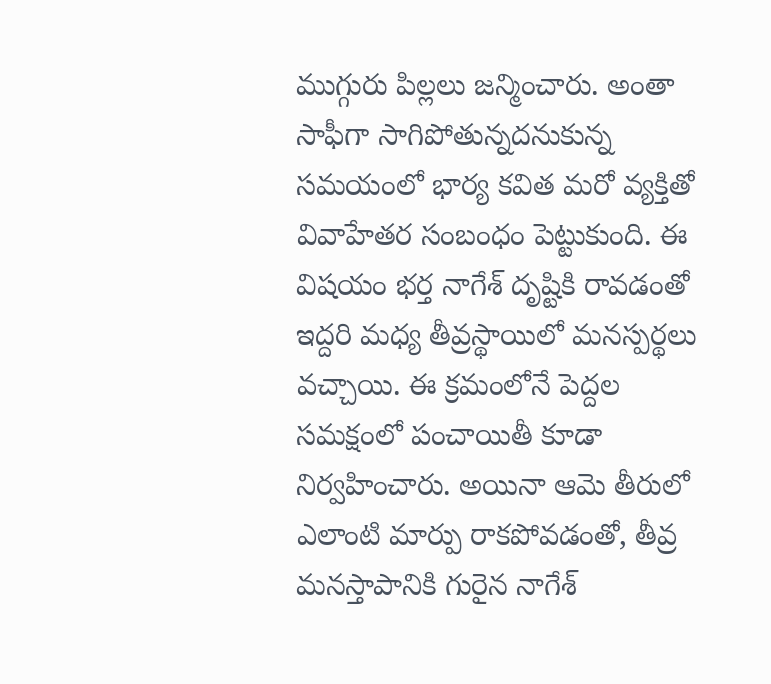ముగ్గురు పిల్లలు జన్మించారు. అంతా సాఫీగా సాగిపోతున్నదనుకున్న సమయంలో భార్య కవిత మరో వ్యక్తితో వివాహేతర సంబంధం పెట్టుకుంది. ఈ విషయం భర్త నాగేశ్ దృష్టికి రావడంతో ఇద్దరి మధ్య తీవ్రస్థాయిలో మనస్పర్థలు వచ్చాయి. ఈ క్రమంలోనే పెద్దల సమక్షంలో పంచాయితీ కూడా నిర్వహించారు. అయినా ఆమె తీరులో ఎలాంటి మార్పు రాకపోవడంతో, తీవ్ర మనస్తాపానికి గురైన నాగేశ్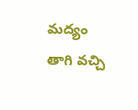మద్యం తాగి వచ్చి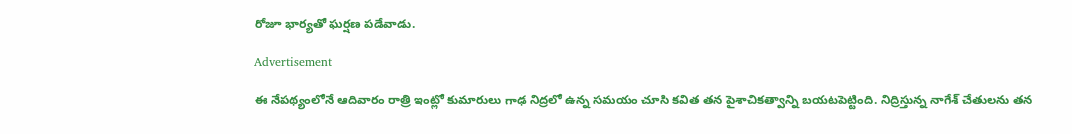రోజూ భార్యతో ఘర్షణ పడేవాడు.

Advertisement

ఈ నేపథ్యంలోనే ఆదివారం రాత్రి ఇంట్లో కుమారులు గాఢ నిద్రలో ఉన్న సమయం చూసి కవిత తన పైశాచికత్వాన్ని బయటపెట్టింది. నిద్రిస్తున్న నాగేశ్ చేతులను తన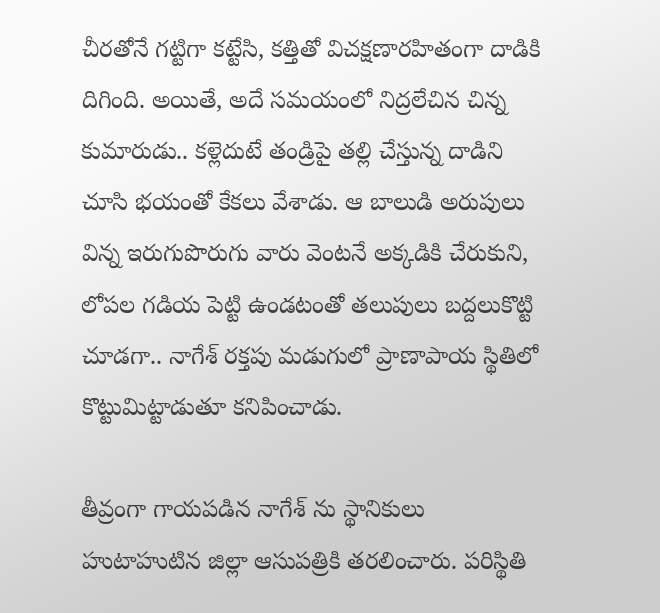చీరతోనే గట్టిగా కట్టేసి, కత్తితో విచక్షణారహితంగా దాడికి దిగింది. అయితే, అదే సమయంలో నిద్రలేచిన చిన్న కుమారుడు.. కళ్లెదుటే తండ్రిపై తల్లి చేస్తున్న దాడిని చూసి భయంతో కేకలు వేశాడు. ఆ బాలుడి అరుపులు విన్న ఇరుగుపొరుగు వారు వెంటనే అక్కడికి చేరుకుని, లోపల గడియ పెట్టి ఉండటంతో తలుపులు బద్దలుకొట్టి చూడగా.. నాగేశ్ రక్తపు మడుగులో ప్రాణాపాయ స్థితిలో కొట్టుమిట్టాడుతూ కనిపించాడు.

తీవ్రంగా గాయపడిన నాగేశ్ ను స్థానికులు హుటాహుటిన జిల్లా ఆసుపత్రికి తరలించారు. పరిస్థితి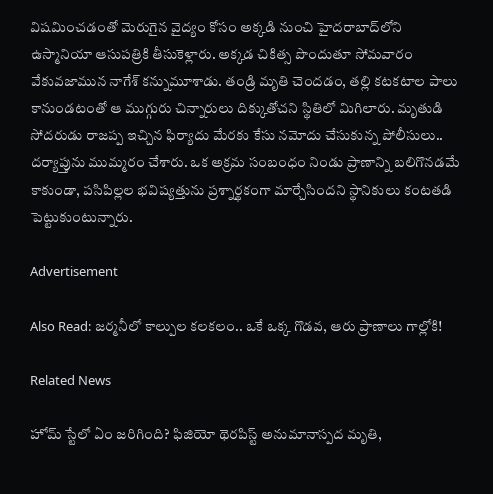విషమించడంతో మెరుగైన వైద్యం కోసం అక్కడి నుంచి హైదరాబాద్‌లోని ఉస్మానియా ఆసుపత్రికి తీసుకెళ్లారు. అక్కడ చికిత్స పొందుతూ సోమవారం వేకువజామున నాగేశ్ కన్నుమూశాడు. తండ్రి మృతి చెందడం, తల్లి కటకటాల పాలు కానుండటంతో ఆ ముగ్గురు చిన్నారులు దిక్కుతోచని స్థితిలో మిగిలారు. మృతుడి సోదరుడు రాజప్ప ఇచ్చిన ఫిర్యాదు మేరకు కేసు నమోదు చేసుకున్న పోలీసులు.. దర్యాప్తును ముమ్మరం చేశారు. ఒక అక్రమ సంబంధం నిండు ప్రాణాన్ని బలిగొనడమే కాకుండా, పసిపిల్లల భవిష్యత్తును ప్రశ్నార్థకంగా మార్చేసిందని స్థానికులు కంటతడి పెట్టుకుంటున్నారు.

Advertisement

Also Read: జర్మనీలో కాల్పుల కలకలం.. ఒకే ఒక్క గొడవ, ఆరు ప్రాణాలు గాల్లోకి!

Related News

హోమ్‌ స్టేలో ఏం జరిగింది? ఫిజియో థెరపిస్ట్ అనుమానాస్పద మృతి,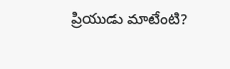ప్రియుడు మాటేంటి?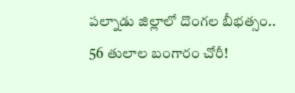పల్నాడు జిల్లాలో దొంగల బీభత్సం.. 56 తులాల బంగారం చోరీ!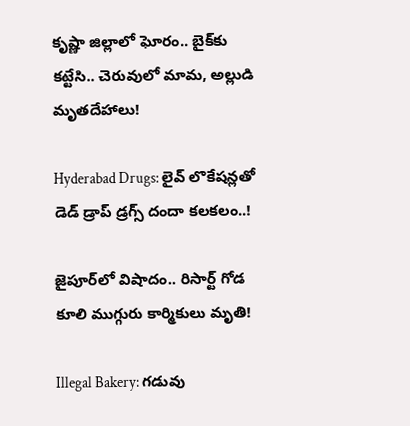కృష్ణా జిల్లాలో ఘోరం.. బైక్‌కు కట్టేసి.. చెరువులో మామ, అల్లుడి మృతదేహాలు!

Hyderabad Drugs: లైవ్ లొకేషన్లతో డెడ్ డ్రాప్ డ్రగ్స్ దందా కలకలం..!

జైపూర్‌లో విషాదం.. రిసార్ట్ గోడ కూలి ముగ్గురు కార్మికులు మృతి!

Illegal Bakery: గడువు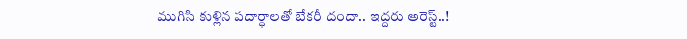ముగిసి కుళ్లిన పదార్ధాలతో బేకరీ దందా.. ఇద్దరు అరెస్ట్..!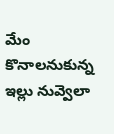మేం కొనాలనుకున్న ఇల్లు నువ్వెలా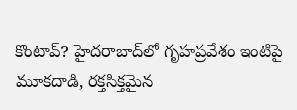కొంటావ్? హైదరాబాద్‌లో గృహప్రవేశం ఇంటిపై మూకదాడి, రక్తసిక్తమైన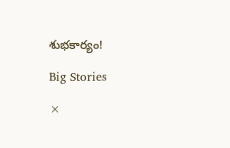శుభకార్యం!

Big Stories

×